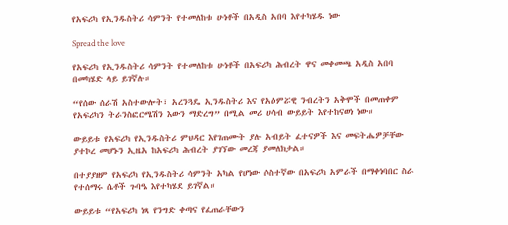የአፍሪካ የኢንዱስትሪ ሳምንት የተመለከቱ ሁነቶች በአዲስ አበባ እየተካሄዱ ነው

Spread the love

የአፍሪካ የኢንዱስትሪ ሳምንት የተመለከቱ ሁነቶች በአፍሪካ ሕብረት ዋና መቀመጫ አዲስ አበባ በመካሄድ ላይ ይገኛሉ።

“የሰው ሰራሽ አስተውሎት፣ አረንጓዴ ኢንዱስትሪ እና የአዕምሯዊ ንብረትን አቅሞች በመጠቀም የአፍሪካን ትራንስፎርሜሽን እውን ማድረግ” በሚል መሪ ሀሳብ ውይይት እየተከናወነ ነው።

ውይይቱ የአፍሪካ የኢንዱስትሪ ምህዳር እየገጠሙት ያሉ አብይት ፈተናዎች እና መፍትሔዎቻቸው ያተኮረ መሆኑን ኢዜአ ከአፍሪካ ሕብረት ያገኘው መረጃ ያመለክታል።

በተያያዘም የአፍሪካ የኢንዱስትሪ ሳምንት አካል የሆነው ሶስተኛው በአፍሪካ አምራች በማቀነባበር ስራ የተሰማሩ ሴቶች ጉባዔ እየተካሄደ ይገኛል።

ውይይቱ “የአፍሪካ ነጻ የንግድ ቀጣና የፈጠራቸውን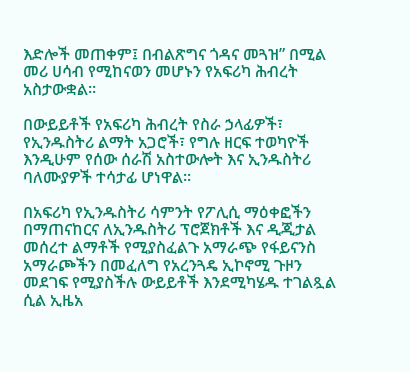እድሎች መጠቀም፤ በብልጽግና ጎዳና መጓዝ” በሚል መሪ ሀሳብ የሚከናወን መሆኑን የአፍሪካ ሕብረት አስታውቋል።

በውይይቶች የአፍሪካ ሕብረት የስራ ኃላፊዎች፣ የኢንዱስትሪ ልማት አጋሮች፣ የግሉ ዘርፍ ተወካዮች እንዲሁም የሰው ሰራሽ አስተውሎት እና ኢንዱስትሪ ባለሙያዎች ተሳታፊ ሆነዋል።

በአፍሪካ የኢንዱስትሪ ሳምንት የፖሊሲ ማዕቀፎችን በማጠናከርና ለኢንዱስትሪ ፕሮጀክቶች እና ዲጂታል መሰረተ ልማቶች የሚያስፈልጉ አማራጭ የፋይናንስ አማራጮችን በመፈለግ የአረንጓዴ ኢኮኖሚ ጉዞን መደገፍ የሚያስችሉ ውይይቶች እንደሚካሄዱ ተገልጿል ሲል ኢዜአ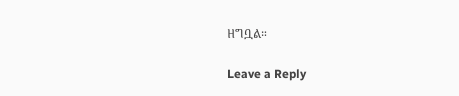ዘግቧል።

Leave a Reply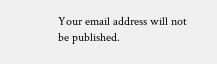Your email address will not be published.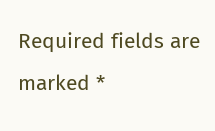Required fields are marked *